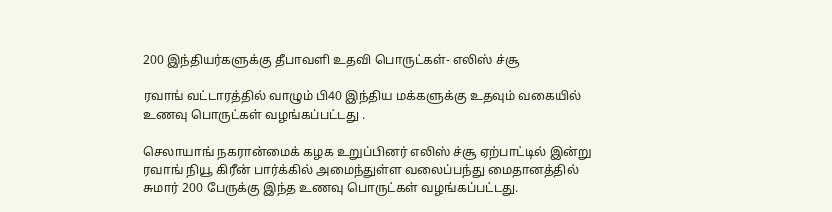200 இந்தியர்களுக்கு தீபாவளி உதவி பொருட்கள்- எலிஸ் ச்சூ

ரவாங் வட்டாரத்தில் வாழும் பி40 இந்திய மக்களுக்கு உதவும் வகையில் உணவு பொருட்கள் வழங்கப்பட்டது .

செலாயாங் நகரான்மைக் கழக உறுப்பினர் எலிஸ் ச்சூ ஏற்பாட்டில் இன்று ரவாங் நியூ கிரீன் பார்க்கில் அமைந்துள்ள வலைப்பந்து மைதானத்தில் சுமார் 200 பேருக்கு இந்த உணவு பொருட்கள் வழங்கப்பட்டது.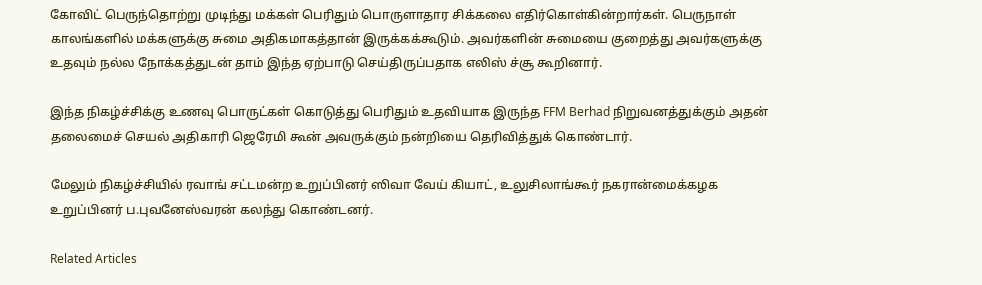கோவிட் பெருந்தொற்று முடிந்து மக்கள் பெரிதும் பொருளாதார சிக்கலை எதிர்கொள்கின்றார்கள். பெருநாள் காலங்களில் மக்களுக்கு சுமை அதிகமாகத்தான் இருக்கக்கூடும். அவர்களின் சுமையை குறைத்து அவர்களுக்கு உதவும் நல்ல நோக்கத்துடன் தாம் இந்த ஏற்பாடு செய்திருப்பதாக எலிஸ் ச்சூ கூறினார்.

இந்த நிகழ்ச்சிக்கு உணவு பொருட்கள் கொடுத்து பெரிதும் உதவியாக இருந்த FFM Berhad நிறுவனத்துக்கும் அதன் தலைமைச் செயல் அதிகாரி ஜெரேமி கூன் அவருக்கும் நன்றியை தெரிவித்துக் கொண்டார்.

மேலும் நிகழ்ச்சியில் ரவாங் சட்டமன்ற உறுப்பினர் ஸிவா வேய் கியாட், உலுசிலாங்கூர் நகரான்மைக்கழக உறுப்பினர் ப.புவனேஸ்வரன் கலந்து கொண்டனர்.

Related Articles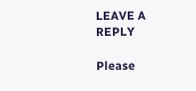LEAVE A REPLY

Please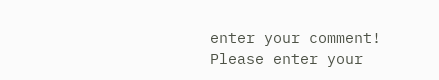enter your comment!
Please enter your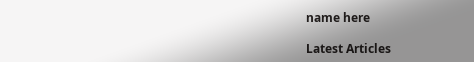name here

Latest Articles